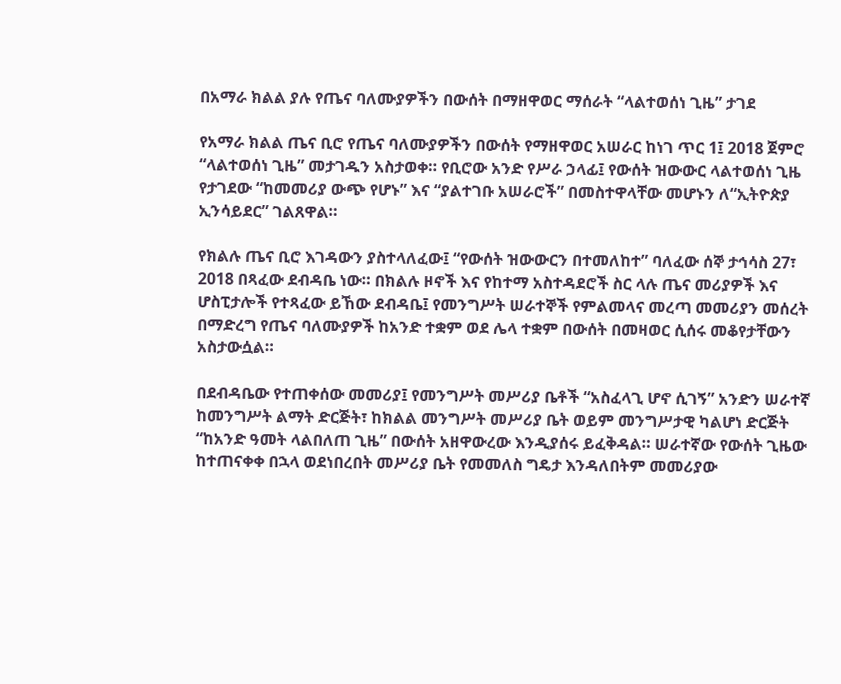በአማራ ክልል ያሉ የጤና ባለሙያዎችን በውሰት በማዘዋወር ማሰራት “ላልተወሰነ ጊዜ” ታገደ

የአማራ ክልል ጤና ቢሮ የጤና ባለሙያዎችን በውሰት የማዘዋወር አሠራር ከነገ ጥር 1፤ 2018 ጀምሮ “ላልተወሰነ ጊዜ” መታገዱን አስታወቀ። የቢሮው አንድ የሥራ ኃላፊ፤ የውሰት ዝውውር ላልተወሰነ ጊዜ የታገደው “ከመመሪያ ውጭ የሆኑ” እና “ያልተገቡ አሠራሮች” በመስተዋላቸው መሆኑን ለ“ኢትዮጵያ ኢንሳይደር” ገልጸዋል።

የክልሉ ጤና ቢሮ እገዳውን ያስተላለፈው፤ “የውሰት ዝውውርን በተመለከተ” ባለፈው ሰኞ ታኅሳስ 27፣ 2018 በጻፈው ደብዳቤ ነው። በክልሉ ዞኖች እና የከተማ አስተዳደሮች ስር ላሉ ጤና መሪያዎች እና ሆስፒታሎች የተጻፈው ይኸው ደብዳቤ፤ የመንግሥት ሠራተኞች የምልመላና መረጣ መመሪያን መሰረት በማድረግ የጤና ባለሙያዎች ከአንድ ተቋም ወደ ሌላ ተቋም በውሰት በመዛወር ሲሰሩ መቆየታቸውን አስታውሷል።

በደብዳቤው የተጠቀሰው መመሪያ፤ የመንግሥት መሥሪያ ቤቶች “አስፈላጊ ሆኖ ሲገኝ” አንድን ሠራተኛ ከመንግሥት ልማት ድርጅት፣ ከክልል መንግሥት መሥሪያ ቤት ወይም መንግሥታዊ ካልሆነ ድርጅት “ከአንድ ዓመት ላልበለጠ ጊዜ” በውሰት አዘዋውረው እንዲያሰሩ ይፈቅዳል። ሠራተኛው የውሰት ጊዜው ከተጠናቀቀ በኋላ ወደነበረበት መሥሪያ ቤት የመመለስ ግዴታ እንዳለበትም መመሪያው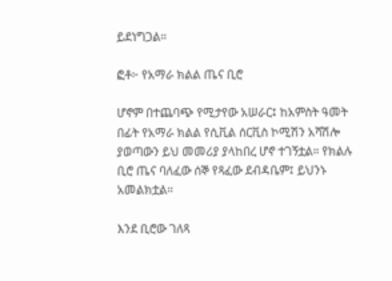ይደነግጋል።

ፎቶ፦ የአማራ ክልል ጤና ቢሮ

ሆኖም በተጨባጭ የሚታየው አሠራር፤ ከአምስት ዓመት በፊት የአማራ ክልል የሲቪል ሰርቪስ ኮሚሽን አሻሽሎ ያወጣውን ይህ መመሪያ ያላከበረ ሆኖ ተገኝቷል። የክልሉ ቢሮ ጤና ባለፈው ሰኞ የጻፈው ደብዳቤም፤ ይህንኑ አመልክቷል።

እንደ ቢሮው ገለጻ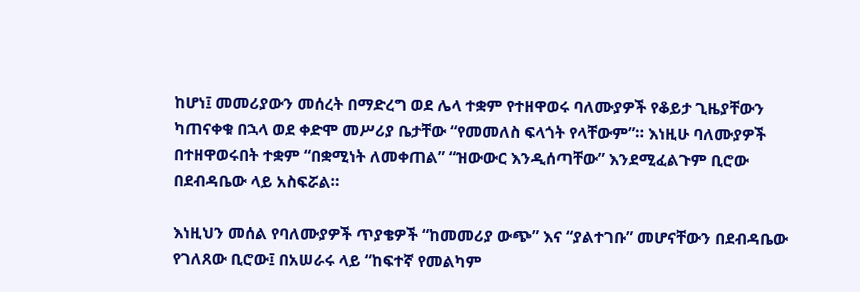ከሆነ፤ መመሪያውን መሰረት በማድረግ ወደ ሌላ ተቋም የተዘዋወሩ ባለሙያዎች የቆይታ ጊዜያቸውን ካጠናቀቁ በኋላ ወደ ቀድሞ መሥሪያ ቤታቸው “የመመለስ ፍላጎት የላቸውም”። እነዚሁ ባለሙያዎች በተዘዋወሩበት ተቋም “በቋሚነት ለመቀጠል” “ዝውውር እንዲሰጣቸው” እንደሚፈልጉም ቢሮው በደብዳቤው ላይ አስፍሯል።

እነዚህን መሰል የባለሙያዎች ጥያቄዎች “ከመመሪያ ውጭ” እና “ያልተገቡ” መሆናቸውን በደብዳቤው የገለጸው ቢሮው፤ በአሠራሩ ላይ “ከፍተኛ የመልካም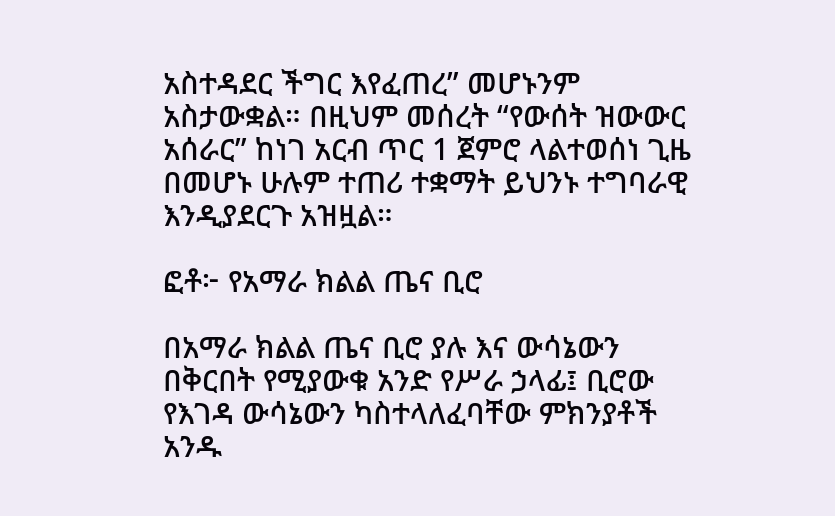አስተዳደር ችግር እየፈጠረ” መሆኑንም አስታውቋል። በዚህም መሰረት “የውሰት ዝውውር አሰራር” ከነገ አርብ ጥር 1 ጀምሮ ላልተወሰነ ጊዜ በመሆኑ ሁሉም ተጠሪ ተቋማት ይህንኑ ተግባራዊ እንዲያደርጉ አዝዟል።

ፎቶ፦ የአማራ ክልል ጤና ቢሮ

በአማራ ክልል ጤና ቢሮ ያሉ እና ውሳኔውን በቅርበት የሚያውቁ አንድ የሥራ ኃላፊ፤ ቢሮው የእገዳ ውሳኔውን ካስተላለፈባቸው ምክንያቶች አንዱ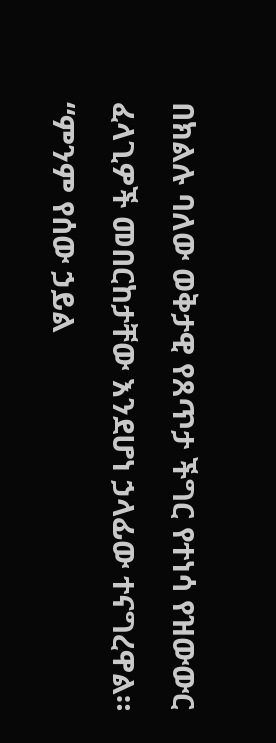በክልሉ ባለው ወቅታዊ የጸጥታ ችግር የተነሳ የዝውውር ፈላጊዎች መበርከታቸው እንደሆነ ኃላፊው ተናግረዋል። “ምንም የሰው ኃይል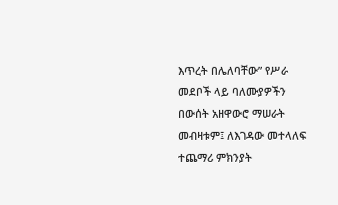እጥረት በሌለባቸው” የሥራ መደቦች ላይ ባለሙያዎችን በውሰት አዘዋውሮ ማሠራት መብዛቱም፤ ለእገዳው መተላለፍ ተጨማሪ ምክንያት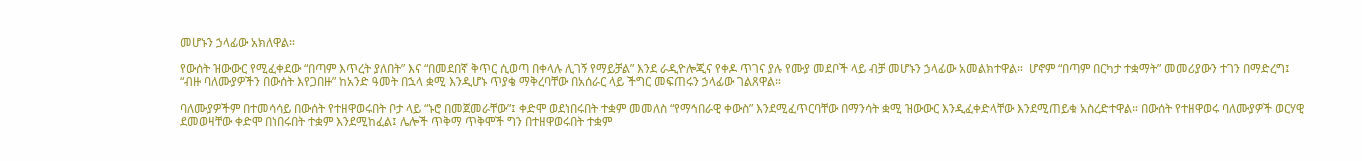መሆኑን ኃላፊው አክለዋል።

የውሰት ዝውውር የሚፈቀደው “በጣም እጥረት ያለበት” እና “በመደበኛ ቅጥር ሲወጣ በቀላሉ ሊገኝ የማይቻል” እንደ ራዲዮሎጂና የቀዶ ጥገና ያሉ የሙያ መደቦች ላይ ብቻ መሆኑን ኃላፊው አመልክተዋል።  ሆኖም “በጣም በርካታ ተቋማት” መመሪያውን ተገን በማድረግ፤ “ብዙ ባለሙያዎችን በውሰት እየጋበዙ” ከአንድ ዓመት በኋላ ቋሚ እንዲሆኑ ጥያቄ ማቅረባቸው በአሰራር ላይ ችግር መፍጠሩን ኃላፊው ገልጸዋል።

ባለሙያዎችም በተመሳሳይ በውሰት የተዘዋወሩበት ቦታ ላይ “ኑሮ በመጀመራቸው”፤ ቀድሞ ወደነበሩበት ተቋም መመለስ “የማኅበራዊ ቀውስ” እንደሚፈጥርባቸው በማንሳት ቋሚ ዝውውር እንዲፈቀድላቸው እንደሚጠይቁ አስረድተዋል። በውሰት የተዘዋወሩ ባለሙያዎች ወርሃዊ ደመወዛቸው ቀድሞ በነበሩበት ተቋም እንደሚከፈል፤ ሌሎች ጥቅማ ጥቅሞች ግን በተዘዋወሩበት ተቋም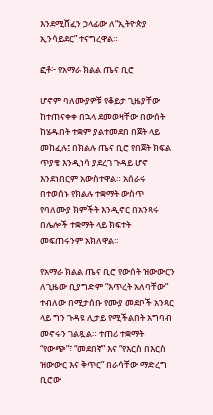እንደሚሸፈን ኃላፊው ለ“ኢትዮጵያ ኢንሳይደር” ተናግረዋል።

ፎቶ፦ የአማራ ክልል ጤና ቢሮ

ሆኖም ባለሙያዎቹ የቆይታ ጊዜያቸው ከተጠናቀቀ በኋላ ደመወዛቸው በውሰት ከሄዱበት ተቋም ያልተመደበ በጀት ላይ መከፈሉ፤ በክልሉ ጤና ቢሮ የበጀት ክፍል ጥያቄ እንዲነሳ ያደረገ ጉዳይ ሆኖ እንደነበርም አውስተዋል። አሰራሩ በተወሰኑ የክልሉ ተቋማት ውስጥ የባለሙያ ክምችት እንዲኖር በአንጻሩ በሌሎች ተቋማት ላይ ክፍተት መፍጠሩንም አክለዋል።

የአማራ ክልል ጤና ቢሮ የውሰት ዝውውርን ለጊዜው ቢያግድም “እጥረት አለባቸው” ተብለው በሚታሰቡ የሙያ መደቦች አንጻር ላይ ግን ጉዳዩ ሊታይ የሚችልበት አግባብ መኖሩን ገልጿል። ተጠሪ ተቋማት “የውጭ”፣ “መደበኛ” እና “የእርስ በእርስ ዝውውር እና ቅጥር” በራሳቸው ማድረግ ቢሮው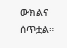ውክልና ሰጥቷል።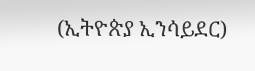(ኢትዮጵያ ኢንሳይደር)